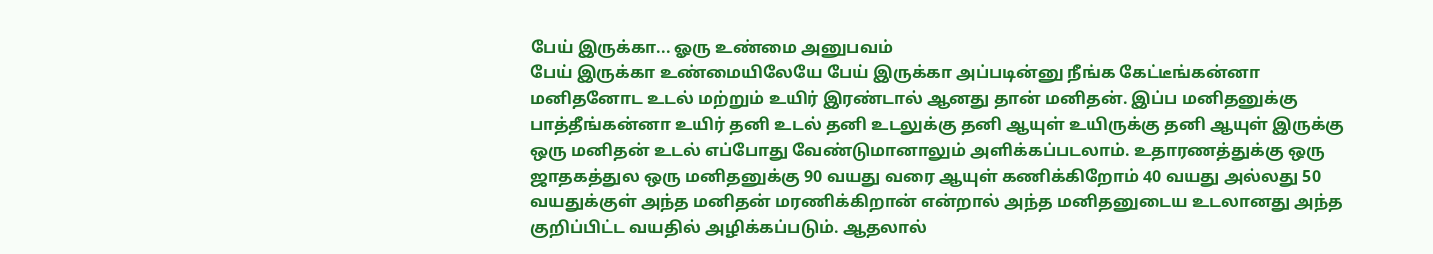பேய் இருக்கா... ஓரு உண்மை அனுபவம்
பேய் இருக்கா உண்மையிலேயே பேய் இருக்கா அப்படின்னு நீங்க கேட்டீங்கன்னா மனிதனோட உடல் மற்றும் உயிர் இரண்டால் ஆனது தான் மனிதன். இப்ப மனிதனுக்கு பாத்தீங்கன்னா உயிர் தனி உடல் தனி உடலுக்கு தனி ஆயுள் உயிருக்கு தனி ஆயுள் இருக்கு ஒரு மனிதன் உடல் எப்போது வேண்டுமானாலும் அளிக்கப்படலாம். உதாரணத்துக்கு ஒரு ஜாதகத்துல ஒரு மனிதனுக்கு 90 வயது வரை ஆயுள் கணிக்கிறோம் 40 வயது அல்லது 50 வயதுக்குள் அந்த மனிதன் மரணிக்கிறான் என்றால் அந்த மனிதனுடைய உடலானது அந்த குறிப்பிட்ட வயதில் அழிக்கப்படும். ஆதலால்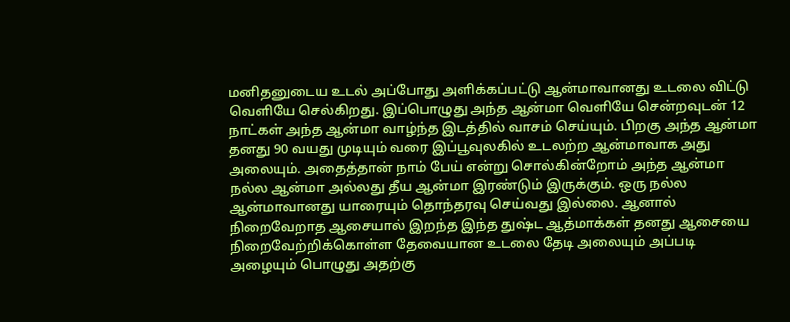மனிதனுடைய உடல் அப்போது அளிக்கப்பட்டு ஆன்மாவானது உடலை விட்டு வெளியே செல்கிறது. இப்பொழுது அந்த ஆன்மா வெளியே சென்றவுடன் 12 நாட்கள் அந்த ஆன்மா வாழ்ந்த இடத்தில் வாசம் செய்யும். பிறகு அந்த ஆன்மா தனது 90 வயது முடியும் வரை இப்பூவுலகில் உடலற்ற ஆன்மாவாக அது அலையும். அதைத்தான் நாம் பேய் என்று சொல்கின்றோம் அந்த ஆன்மா நல்ல ஆன்மா அல்லது தீய ஆன்மா இரண்டும் இருக்கும். ஒரு நல்ல ஆன்மாவானது யாரையும் தொந்தரவு செய்வது இல்லை. ஆனால் நிறைவேறாத ஆசையால் இறந்த இந்த துஷ்ட ஆத்மாக்கள் தனது ஆசையை நிறைவேற்றிக்கொள்ள தேவையான உடலை தேடி அலையும் அப்படி அழையும் பொழுது அதற்கு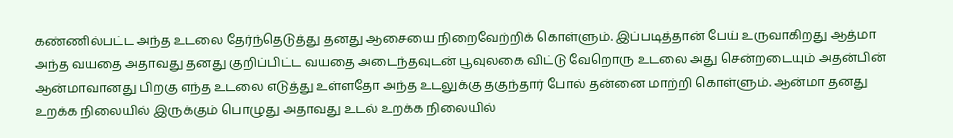கண்ணில்பட்ட அந்த உடலை தேர்ந்தெடுத்து தனது ஆசையை நிறைவேற்றிக் கொள்ளும். இப்படித்தான் பேய் உருவாகிறது ஆத்மா அந்த வயதை அதாவது தனது குறிப்பிட்ட வயதை அடைந்தவுடன் பூவுலகை விட்டு வேறொரு உடலை அது சென்றடையும் அதன்பின் ஆன்மாவானது பிறகு எந்த உடலை எடுத்து உள்ளதோ அந்த உடலுக்கு தகுந்தார் போல் தன்னை மாற்றி கொள்ளும். ஆன்மா தனது உறக்க நிலையில் இருக்கும் பொழுது அதாவது உடல் உறக்க நிலையில்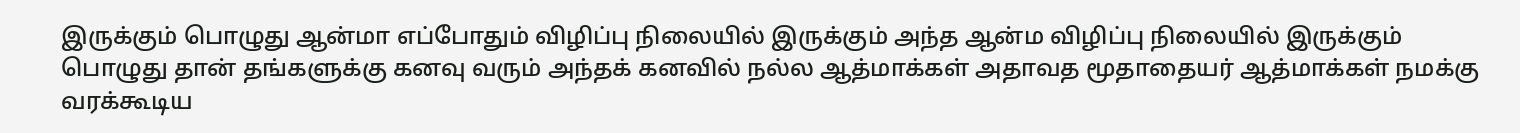இருக்கும் பொழுது ஆன்மா எப்போதும் விழிப்பு நிலையில் இருக்கும் அந்த ஆன்ம விழிப்பு நிலையில் இருக்கும் பொழுது தான் தங்களுக்கு கனவு வரும் அந்தக் கனவில் நல்ல ஆத்மாக்கள் அதாவத மூதாதையர் ஆத்மாக்கள் நமக்கு வரக்கூடிய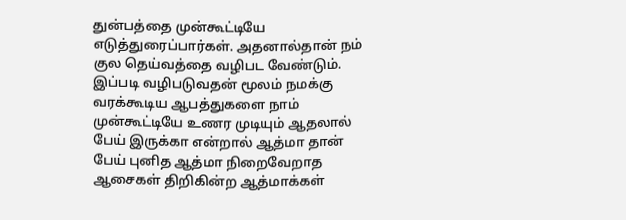துன்பத்தை முன்கூட்டியே எடுத்துரைப்பார்கள். அதனால்தான் நம் குல தெய்வத்தை வழிபட வேண்டும். இப்படி வழிபடுவதன் மூலம் நமக்கு வரக்கூடிய ஆபத்துகளை நாம் முன்கூட்டியே உணர முடியும் ஆதலால் பேய் இருக்கா என்றால் ஆத்மா தான் பேய் புனித ஆத்மா நிறைவேறாத ஆசைகள் திறிகின்ற ஆத்மாக்கள்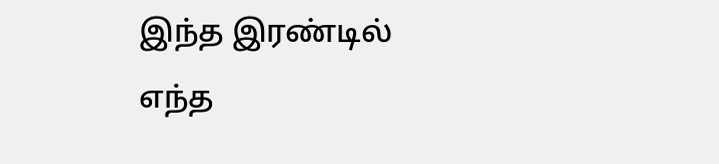இந்த இரண்டில் எந்த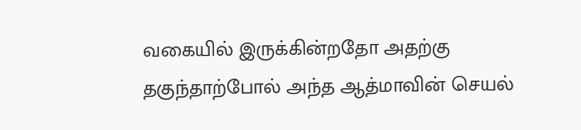வகையில் இருக்கின்றதோ அதற்கு தகுந்தாற்போல் அந்த ஆத்மாவின் செயல்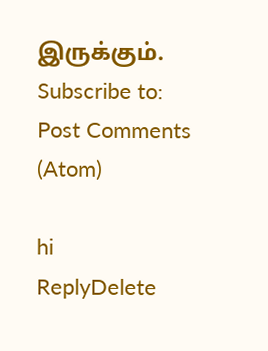இருக்கும்.
Subscribe to:
Post Comments (Atom)

hi
ReplyDelete